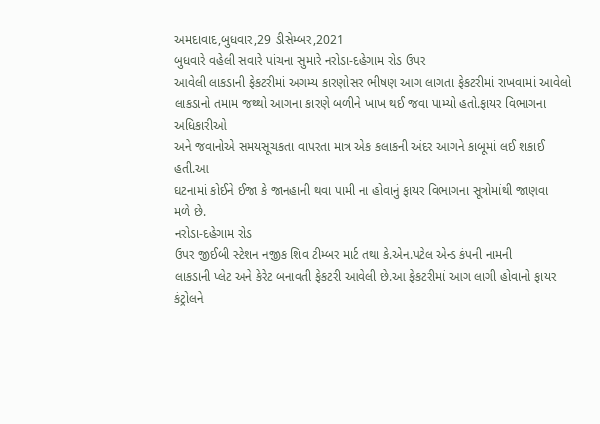અમદાવાદ,બુધવાર,29 ડીસેમ્બર,2021
બુધવારે વહેલી સવારે પાંચના સુમારે નરોડા-દહેગામ રોડ ઉપર
આવેલી લાકડાની ફેકટરીમાં અગમ્ય કારણોસર ભીષણ આગ લાગતા ફેકટરીમાં રાખવામાં આવેલો
લાકડાનો તમામ જથ્થો આગના કારણે બળીને ખાખ થઈ જવા પામ્યો હતો.ફાયર વિભાગના અધિકારીઓ
અને જવાનોએ સમયસૂચકતા વાપરતા માત્ર એક કલાકની અંદર આગને કાબૂમાં લઈ શકાઈ હતી.આ
ઘટનામાં કોઈને ઈજા કે જાનહાની થવા પામી ના હોવાનું ફાયર વિભાગના સૂત્રોમાંથી જાણવા
મળે છે.
નરોડા-દહેગામ રોડ
ઉપર જીઈબી સ્ટેશન નજીક શિવ ટીમ્બર માર્ટ તથા કે.એન.પટેલ એન્ડ કંપની નામની
લાકડાની પ્લેટ અને કેરેટ બનાવતી ફેકટરી આવેલી છે.આ ફેકટરીમાં આગ લાગી હોવાનો ફાયર
કંટ્રોલને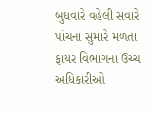બુધવારે વહેલી સવારે પાંચના સુમારે મળતા ફાયર વિભાગના ઉચ્ચ અધિકારીઓ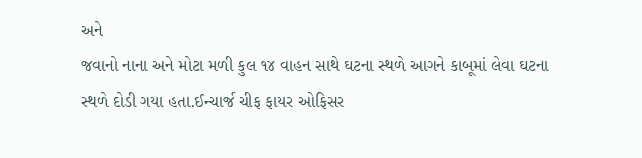અને
જવાનો નાના અને મોટા મળી કુલ ૧૪ વાહન સાથે ઘટના સ્થળે આગને કાબૂમાં લેવા ઘટના
સ્થળે દોડી ગયા હતા.ઈન્ચાર્જ ચીફ ફાયર ઓફિસર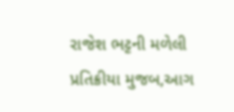રાજેશ ભટ્ટની મળેલી પ્રતિક્રીયા મુજબ,આગ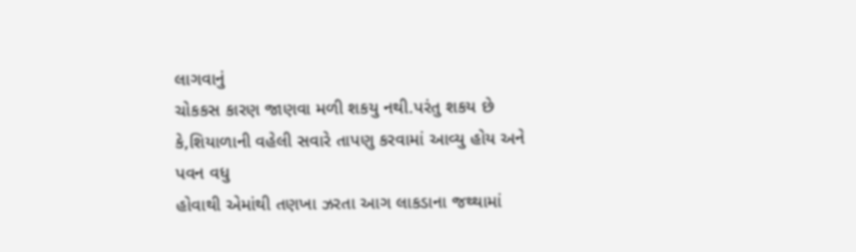લાગવાનું
ચોકકસ કારણ જાણવા મળી શકયુ નથી.પરંતુ શકય છે કે,શિયાળાની વહેલી સવારે તાપણુ કરવામાં આવ્યુ હોય અને પવન વધુ
હોવાથી એમાંથી તણખા ઝરતા આગ લાકડાના જથ્થામાં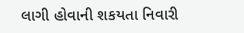લાગી હોવાની શકયતા નિવારી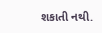શકાતી નથી.